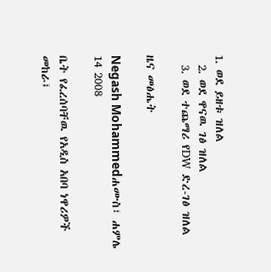1. ወደ ይዘቱ ዝለል
  2. ወደ ዋናዉ ገፅ ዝለል
  3. ወደ ተጨማሪ የDW ድረ-ገፅ ዝለል

ዜና መፅሔት

Negash Mohammedሐሙስ፣ ሐምሌ 14 2008

ቤት የፈረሰባቸዉ የአዲስ አበባ ነዋሪዎች መከራ፤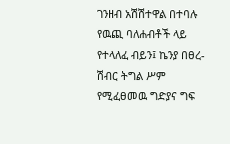ገንዘብ አሽሽተዋል በተባሉ የዉጪ ባለሐብቶች ላይ የተላለፈ ብይን፤ ኬንያ በፀረ-ሽብር ትግል ሥም የሚፈፀመዉ ግድያና ግፍ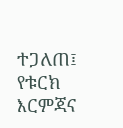ተጋለጠ፤ የቱርክ እርምጃና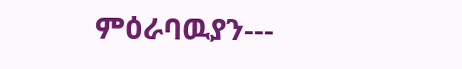ምዕራባዉያን---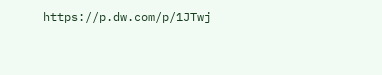https://p.dw.com/p/1JTwj